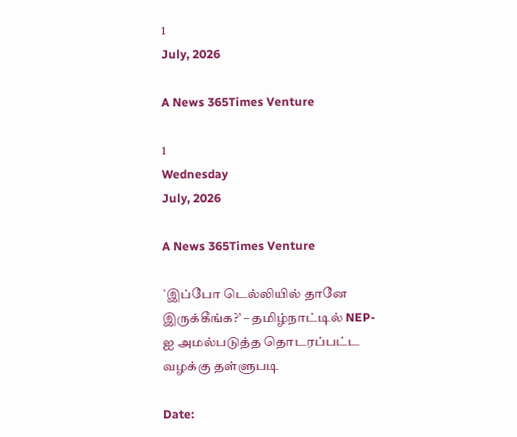1
July, 2026

A News 365Times Venture

1
Wednesday
July, 2026

A News 365Times Venture

`இப்போ டெல்லியில் தானே இருக்கீங்க?’ – தமிழ்நாட்டில் NEP-ஐ அமல்படுத்த தொடரப்பட்ட வழக்கு தள்ளுபடி

Date: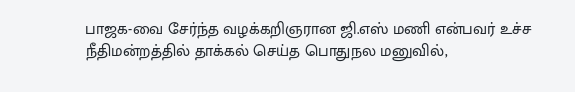பாஜக-வை சேர்ந்த வழக்கறிஞரான ஜி.எஸ் மணி என்பவர் உச்ச நீதிமன்றத்தில் தாக்கல் செய்த பொதுநல மனுவில்,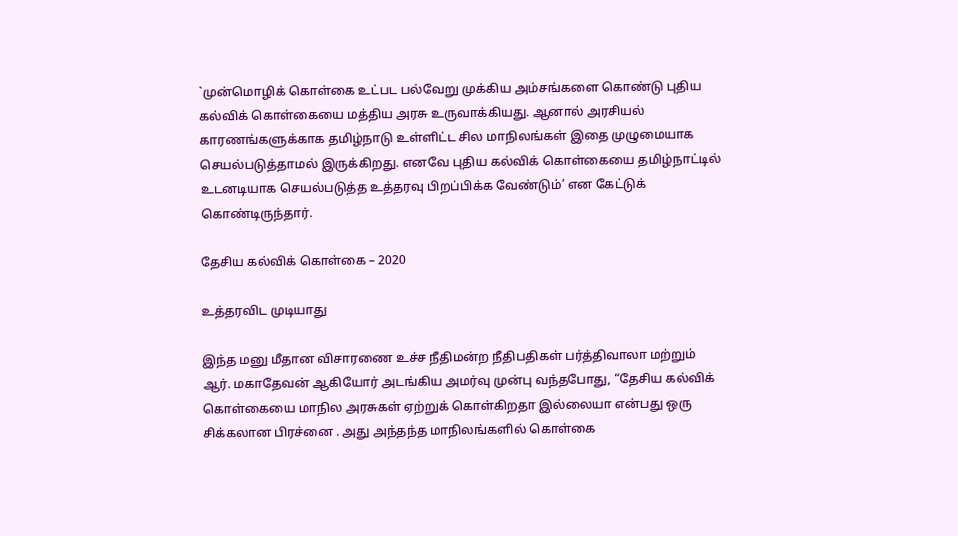`முன்மொழிக் கொள்கை உட்பட பல்வேறு முக்கிய அம்சங்களை கொண்டு புதிய கல்விக் கொள்கையை மத்திய அரசு உருவாக்கியது. ஆனால் அரசியல் காரணங்களுக்காக தமிழ்நாடு உள்ளிட்ட சில மாநிலங்கள் இதை முழுமையாக செயல்படுத்தாமல் இருக்கிறது. எனவே புதிய கல்விக் கொள்கையை தமிழ்நாட்டில் உடனடியாக செயல்படுத்த உத்தரவு பிறப்பிக்க வேண்டும்’ என கேட்டுக் கொண்டிருந்தார்.

தேசிய கல்விக் கொள்கை – 2020

உத்தரவிட முடியாது

இந்த மனு மீதான விசாரணை உச்ச நீதிமன்ற நீதிபதிகள் பர்த்திவாலா மற்றும் ஆர். மகாதேவன் ஆகியோர் அடங்கிய அமர்வு முன்பு வந்தபோது, “தேசிய கல்விக் கொள்கையை மாநில அரசுகள் ஏற்றுக் கொள்கிறதா இல்லையா என்பது ஒரு சிக்கலான பிரச்னை . அது அந்தந்த மாநிலங்களில் கொள்கை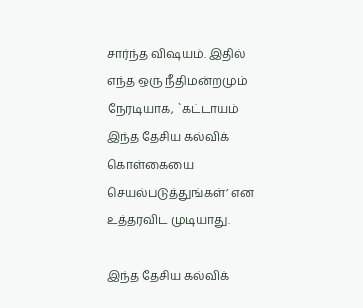சார்ந்த விஷயம். இதில் எந்த ஒரு நீதிமன்றமும் நேரடியாக, `கட்டாயம் இந்த தேசிய கல்விக் கொள்கையை செயல்படுத்துங்கள்’ என உத்தரவிட முடியாது.

இந்த தேசிய கல்விக்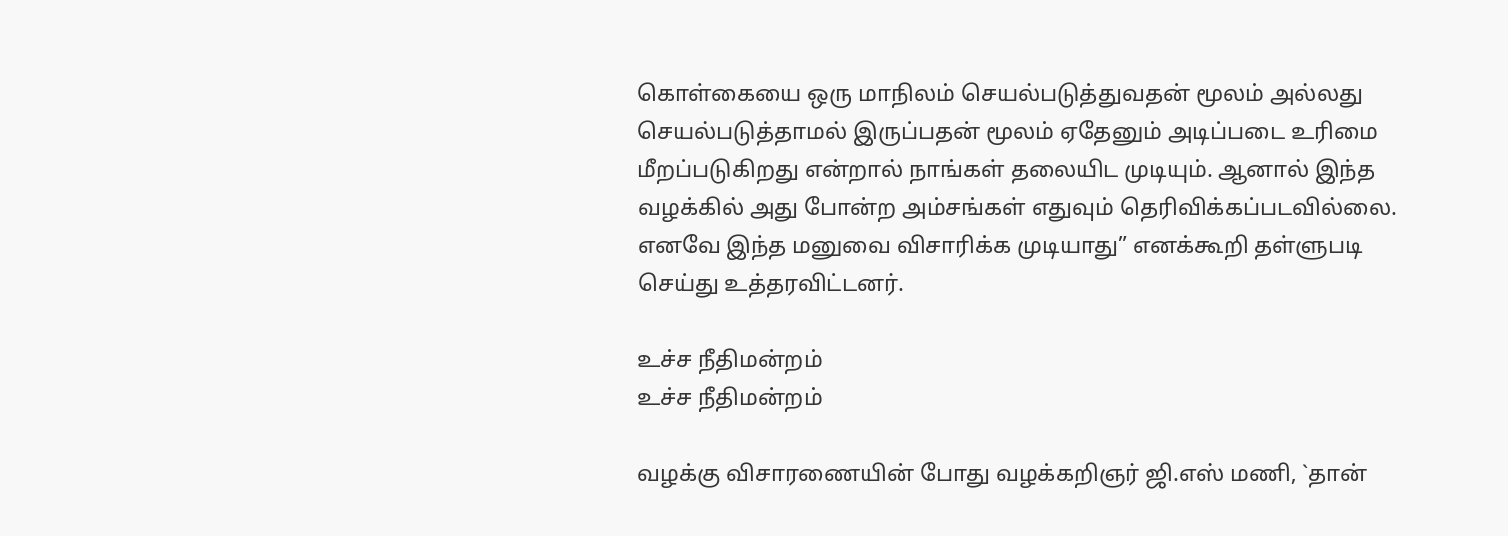கொள்கையை ஒரு மாநிலம் செயல்படுத்துவதன் மூலம் அல்லது செயல்படுத்தாமல் இருப்பதன் மூலம் ஏதேனும் அடிப்படை உரிமை மீறப்படுகிறது என்றால் நாங்கள் தலையிட முடியும். ஆனால் இந்த வழக்கில் அது போன்ற அம்சங்கள் எதுவும் தெரிவிக்கப்படவில்லை. எனவே இந்த மனுவை விசாரிக்க முடியாது” எனக்கூறி தள்ளுபடி செய்து உத்தரவிட்டனர்.

உச்ச நீதிமன்றம்
உச்ச நீதிமன்றம்

வழக்கு விசாரணையின் போது வழக்கறிஞர் ஜி.எஸ் மணி, `தான்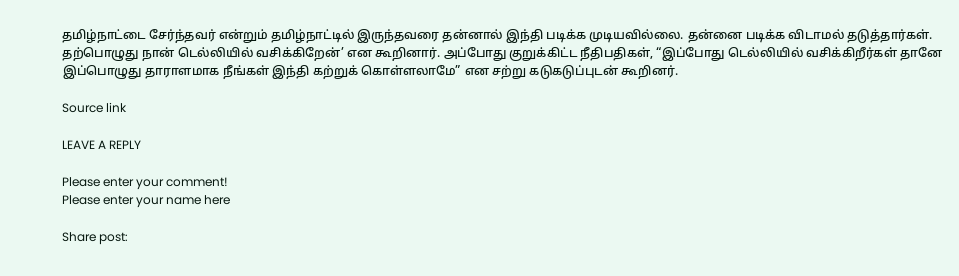தமிழ்நாட்டை சேர்ந்தவர் என்றும் தமிழ்நாட்டில் இருந்தவரை தன்னால் இந்தி படிக்க முடியவில்லை. தன்னை படிக்க விடாமல் தடுத்தார்கள். தற்பொழுது நான் டெல்லியில் வசிக்கிறேன்’ என கூறினார். அப்போது குறுக்கிட்ட நீதிபதிகள், “இப்போது டெல்லியில் வசிக்கிறீர்கள் தானே இப்பொழுது தாராளமாக நீங்கள் இந்தி கற்றுக் கொள்ளலாமே” என சற்று கடுகடுப்புடன் கூறினர்.

Source link

LEAVE A REPLY

Please enter your comment!
Please enter your name here

Share post: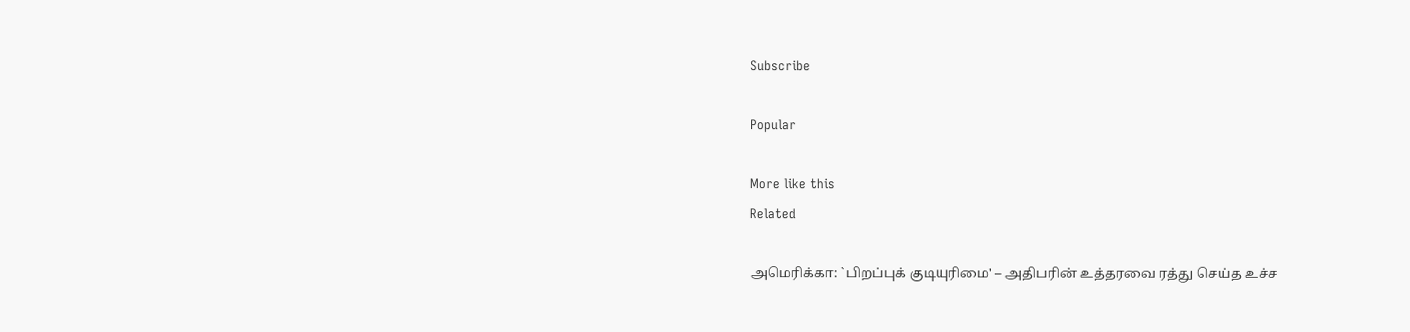Subscribe

Popular

More like this
Related

அமெரிக்கா: `பிறப்புக் குடியுரிமை' – அதிபரின் உத்தரவை ரத்து செய்த உச்ச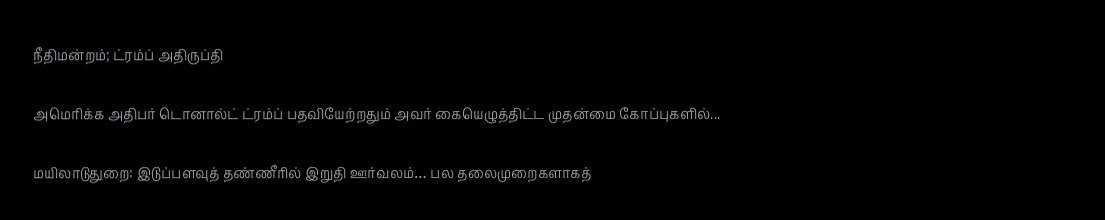நீதிமன்றம்; ட்ரம்ப் அதிருப்தி

அமெரிக்க அதிபர் டொனால்ட் ட்ரம்ப் பதவியேற்றதும் அவர் கையெழுத்திட்ட முதன்மை கோப்புகளில்...

மயிலாடுதுறை: இடுப்பளவுத் தண்ணீரில் இறுதி ஊர்வலம்… பல தலைமுறைகளாகத்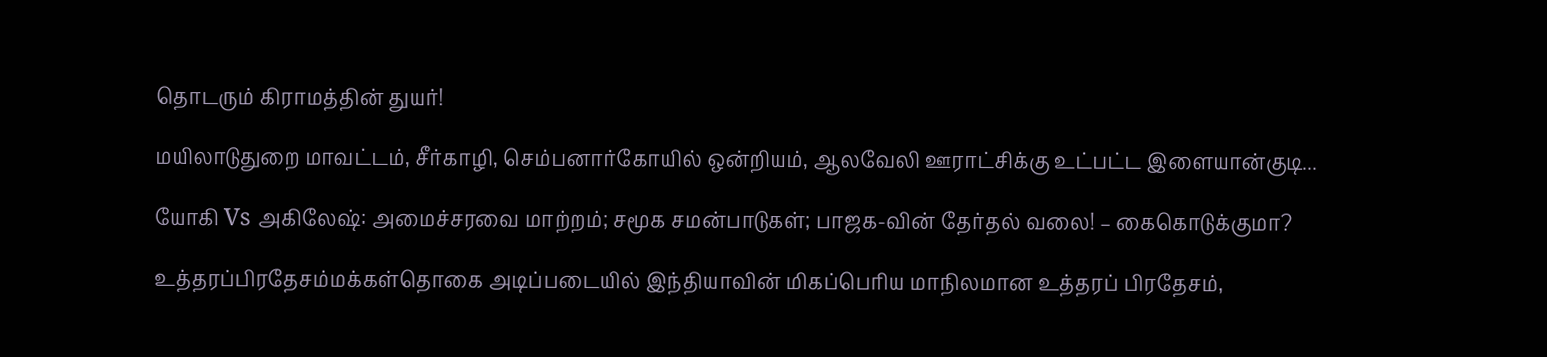தொடரும் கிராமத்தின் துயர்!

மயிலாடுதுறை மாவட்டம், சீர்காழி, செம்பனார்கோயில் ஒன்றியம், ஆலவேலி ஊராட்சிக்கு உட்பட்ட இளையான்குடி...

யோகி Vs அகிலேஷ்: அமைச்சரவை மாற்றம்; சமூக சமன்பாடுகள்; பாஜக-வின் தேர்தல் வலை! – கைகொடுக்குமா?

உத்தரப்பிரதேசம்மக்கள்தொகை அடிப்படையில் இந்தியாவின் மிகப்பெரிய மாநிலமான உத்தரப் பிரதேசம்,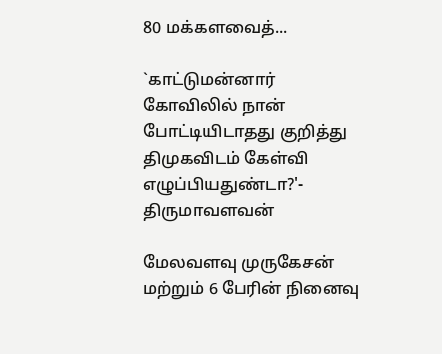80 மக்களவைத்...

`காட்டுமன்னார் கோவிலில் நான் போட்டியிடாதது குறித்து திமுகவிடம் கேள்வி எழுப்பியதுண்டா?'- திருமாவளவன்

மேலவளவு முருகேசன் மற்றும் 6 பேரின் நினைவு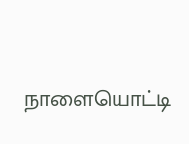நாளையொட்டி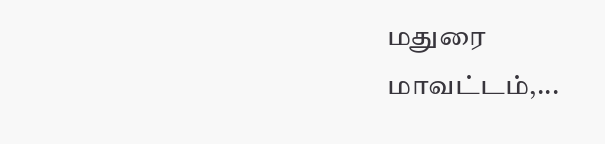மதுரை மாவட்டம்,...